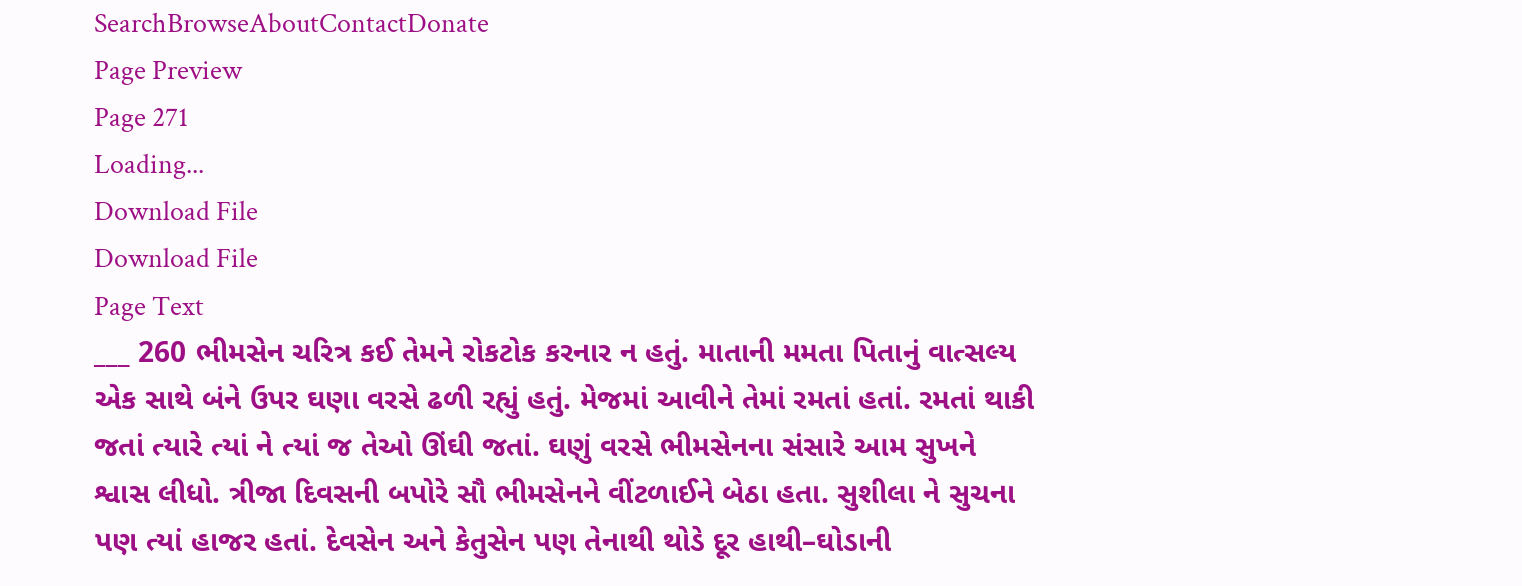SearchBrowseAboutContactDonate
Page Preview
Page 271
Loading...
Download File
Download File
Page Text
___ 260 ભીમસેન ચરિત્ર કઈ તેમને રોકટોક કરનાર ન હતું. માતાની મમતા પિતાનું વાત્સલ્ય એક સાથે બંને ઉપર ઘણા વરસે ઢળી રહ્યું હતું. મેજમાં આવીને તેમાં રમતાં હતાં. રમતાં થાકી જતાં ત્યારે ત્યાં ને ત્યાં જ તેઓ ઊંઘી જતાં. ઘણું વરસે ભીમસેનના સંસારે આમ સુખને શ્વાસ લીધો. ત્રીજા દિવસની બપોરે સૌ ભીમસેનને વીંટળાઈને બેઠા હતા. સુશીલા ને સુચના પણ ત્યાં હાજર હતાં. દેવસેન અને કેતુસેન પણ તેનાથી થોડે દૂર હાથી–ઘોડાની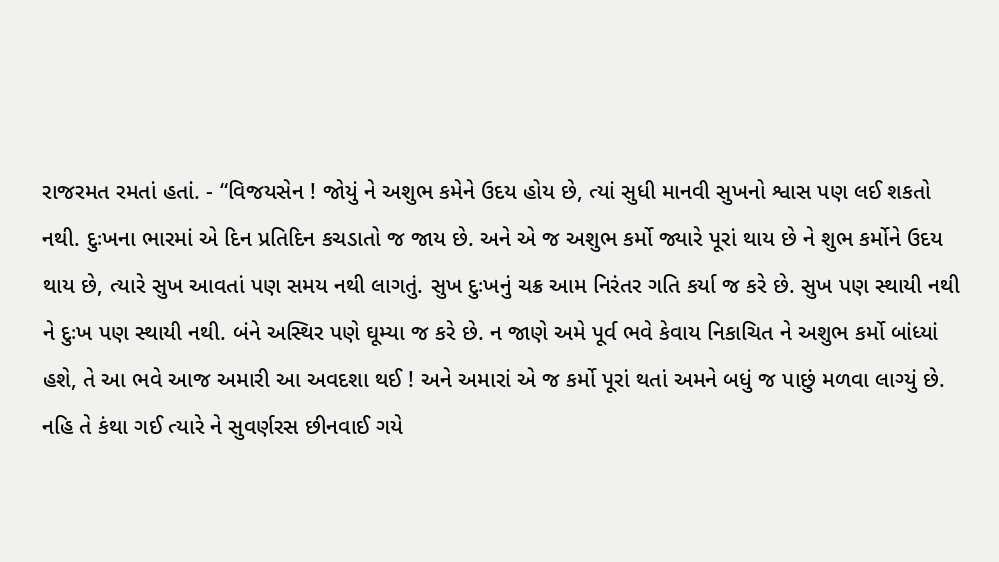રાજરમત રમતાં હતાં. - “વિજયસેન ! જોયું ને અશુભ કમેને ઉદય હોય છે, ત્યાં સુધી માનવી સુખનો શ્વાસ પણ લઈ શકતો નથી. દુઃખના ભારમાં એ દિન પ્રતિદિન કચડાતો જ જાય છે. અને એ જ અશુભ કર્મો જ્યારે પૂરાં થાય છે ને શુભ કર્મોને ઉદય થાય છે, ત્યારે સુખ આવતાં પણ સમય નથી લાગતું. સુખ દુઃખનું ચક્ર આમ નિરંતર ગતિ કર્યા જ કરે છે. સુખ પણ સ્થાયી નથી ને દુઃખ પણ સ્થાયી નથી. બંને અસ્થિર પણે ઘૂમ્યા જ કરે છે. ન જાણે અમે પૂર્વ ભવે કેવાય નિકાચિત ને અશુભ કર્મો બાંધ્યાં હશે, તે આ ભવે આજ અમારી આ અવદશા થઈ ! અને અમારાં એ જ કર્મો પૂરાં થતાં અમને બધું જ પાછું મળવા લાગ્યું છે. નહિ તે કંથા ગઈ ત્યારે ને સુવર્ણરસ છીનવાઈ ગયે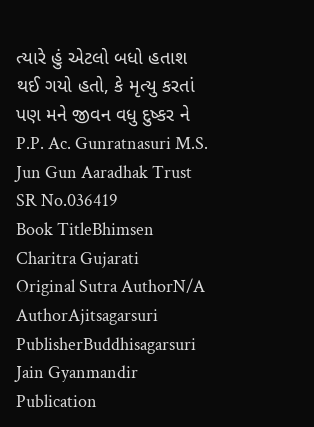ત્યારે હું એટલો બધો હતાશ થઈ ગયો હતો, કે મૃત્યુ કરતાં પણ મને જીવન વધુ દુષ્કર ને P.P. Ac. Gunratnasuri M.S. Jun Gun Aaradhak Trust
SR No.036419
Book TitleBhimsen Charitra Gujarati
Original Sutra AuthorN/A
AuthorAjitsagarsuri
PublisherBuddhisagarsuri Jain Gyanmandir
Publication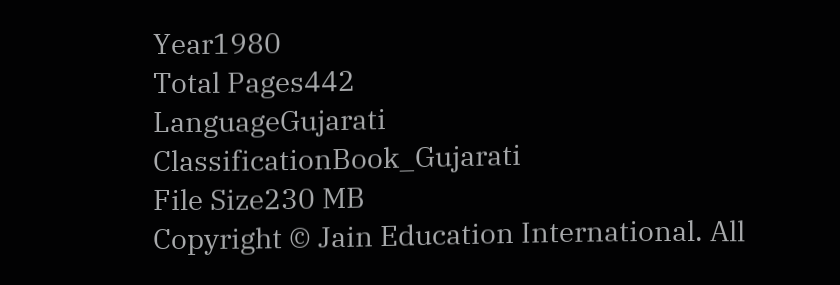Year1980
Total Pages442
LanguageGujarati
ClassificationBook_Gujarati
File Size230 MB
Copyright © Jain Education International. All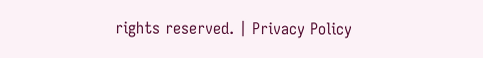rights reserved. | Privacy Policy